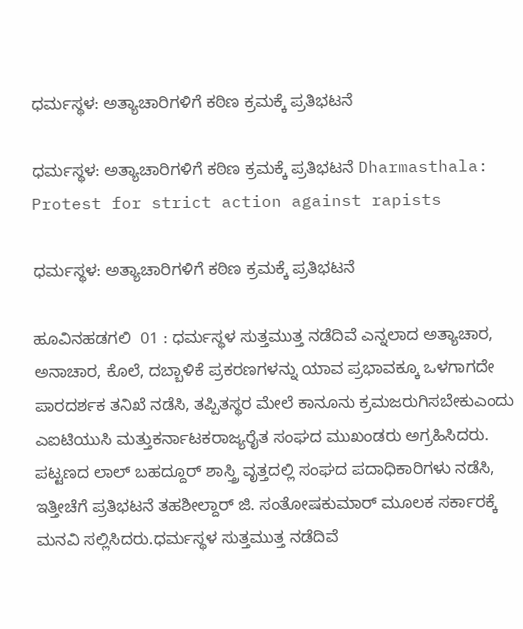ಧರ್ಮಸ್ಥಳ: ಅತ್ಯಾಚಾರಿಗಳಿಗೆ ಕಠಿಣ ಕ್ರಮಕ್ಕೆ ಪ್ರತಿಭಟನೆ

ಧರ್ಮಸ್ಥಳ: ಅತ್ಯಾಚಾರಿಗಳಿಗೆ ಕಠಿಣ ಕ್ರಮಕ್ಕೆ ಪ್ರತಿಭಟನೆ Dharmasthala: Protest for strict action against rapists

ಧರ್ಮಸ್ಥಳ: ಅತ್ಯಾಚಾರಿಗಳಿಗೆ ಕಠಿಣ ಕ್ರಮಕ್ಕೆ ಪ್ರತಿಭಟನೆ

ಹೂವಿನಹಡಗಲಿ  01 : ಧರ್ಮಸ್ಥಳ ಸುತ್ತಮುತ್ತ ನಡೆದಿವೆ ಎನ್ನಲಾದ ಅತ್ಯಾಚಾರ, ಅನಾಚಾರ, ಕೊಲೆ, ದಬ್ಬಾಳಿಕೆ ಪ್ರಕರಣಗಳನ್ನು ಯಾವ ಪ್ರಭಾವಕ್ಕೂ ಒಳಗಾಗದೇ ಪಾರದರ್ಶಕ ತನಿಖೆ ನಡೆಸಿ, ತಪ್ಪಿತಸ್ಥರ ಮೇಲೆ ಕಾನೂನು ಕ್ರಮಜರುಗಿಸಬೇಕುಎಂದು ಎಐಟಿಯುಸಿ ಮತ್ತುಕರ್ನಾಟಕರಾಜ್ಯರೈತ ಸಂಘದ ಮುಖಂಡರು ಅಗ್ರಹಿಸಿದರು. ಪಟ್ಟಣದ ಲಾಲ್ ಬಹದ್ದೂರ್ ಶಾಸ್ತ್ರಿ ವೃತ್ತದಲ್ಲಿ ಸಂಘದ ಪದಾಧಿಕಾರಿಗಳು ನಡೆಸಿ, ಇತ್ತೀಚೆಗೆ ಪ್ರತಿಭಟನೆ ತಹಶೀಲ್ದಾರ್ ಜಿ. ಸಂತೋಷಕುಮಾರ್ ಮೂಲಕ ಸರ್ಕಾರಕ್ಕೆ ಮನವಿ ಸಲ್ಲಿಸಿದರು.ಧರ್ಮಸ್ಥಳ ಸುತ್ತಮುತ್ತ ನಡೆದಿವೆ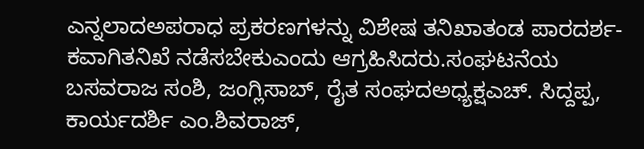ಎನ್ನಲಾದಅಪರಾಧ ಪ್ರಕರಣಗಳನ್ನು ವಿಶೇಷ ತನಿಖಾತಂಡ ಪಾರದರ್ಶ-ಕವಾಗಿತನಿಖೆ ನಡೆಸಬೇಕುಎಂದು ಆಗ್ರಹಿಸಿದರು.ಸಂಘಟನೆಯ ಬಸವರಾಜ ಸಂಶಿ, ಜಂಗ್ಲಿಸಾಬ್, ರೈತ ಸಂಘದಅಧ್ಯಕ್ಷಎಚ್‌. ಸಿದ್ದಪ್ಪ, ಕಾರ್ಯದರ್ಶಿ ಎಂ.ಶಿವರಾಜ್,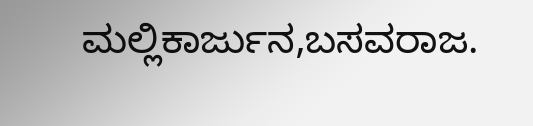ಮಲ್ಲಿಕಾರ್ಜುನ,ಬಸವರಾಜ.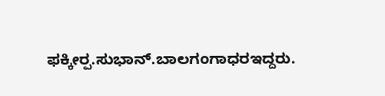ಫಕ್ಕೀರ‍್ಪ.ಸುಭಾನ್‌.ಬಾಲಗಂಗಾಧರಇದ್ದರು.